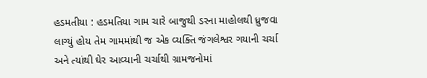હડમતીયા : હડમતિયા ગામ ચારે બાજુથી ડરના માહોલથી ધ્રુજવા લાગ્યું હોય તેમ ગામમાંથી જ એક વ્યક્તિ જંગલેશ્વર ગયાની ચર્ચા અને ત્યાંથી ઘેર આવ્યાની ચર્ચાથી ગ્રામજનોમાં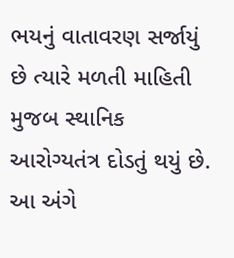ભયનું વાતાવરણ સર્જાયું છે ત્યારે મળતી માહિતી મુજબ સ્થાનિક આરોગ્યતંત્ર દોડતું થયું છે. આ અંગે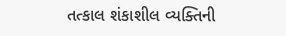તત્કાલ શંકાશીલ વ્યક્તિની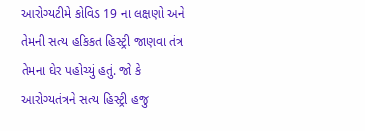આરોગ્યટીમે કોવિડ 19 ના લક્ષણો અને તેમની સત્ય હકિકત હિસ્ટ્રી જાણવા તંત્ર તેમના ઘેર પહોચ્યું હતું. જો કે આરોગ્યતંત્રને સત્ય હિસ્ટ્રી હજુ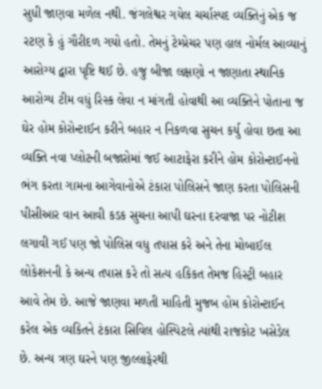સુધી જાણવા મળેલ નથી. જંગલેશ્વર ગયેલ ચર્ચાસ્પદ વ્યક્તિનું એક જ રટણ કે હું ગૌરીદળ ગયો હતો. તેમનું ટેમ્પ્રેચર પણ હાલ નોર્મલ આવ્યાનું આરોગ્ય દ્વારા પૃષ્ટિ થઈ છે. હજુ બીજા લક્ષણો ન જાણાતા સ્થાનિક આરોગ્ય ટીમ વધું રિસ્ક લેવા ન માંગતી હોવાથી આ વ્યક્તિને પોતાના જ ઘેર હોમ કોરોન્ટાઈન કરીને બહાર ન નિકળવા સુચન કર્યુ હોવા છતા આ વ્યક્તિ નવા પ્લોટની બજારોમાં જઈ આટાફેરા કરીને હોમ કોરોન્ટાઈનનો ભંગ કરતા ગામના આગેવાનોએ ટંકારા પોલિસને જાણ કરતા પોલિસની પીસીઆર વાન આવી કડક સુચના આપી ઘરના દરવાજા પર નોટીશ લગાવી ગઈ પણ જો પોલિસ વધુ તપાસ કરે અને તેના મોબાઈલ લોકેશનની કે અન્ય તપાસ કરે તો સત્ય હકિકત તેમજ હિસ્ટ્રી બહાર આવે તેમ છે. આજે જાણવા મળતી માહિતી મુજબ હોમ કોરોન્ટાઈન કરેલ એક વ્યકિતને ટંકારા સિવિલ હોસ્પિટલે ત્યાંથી રાજકોટ ખસેડેલ છે. અન્ય ત્રણ ઘરને પણ જીલ્લાફેરથી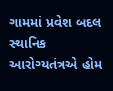ગામમાં પ્રવેશ બદલ સ્થાનિક આરોગ્યતંત્રએ હોમ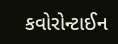કવોરોન્ટાઈન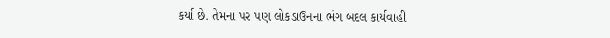કર્યા છે. તેમના પર પણ લોકડાઉનના ભંગ બદલ કાર્યવાહી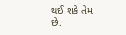થઈ શકે તેમ છે.